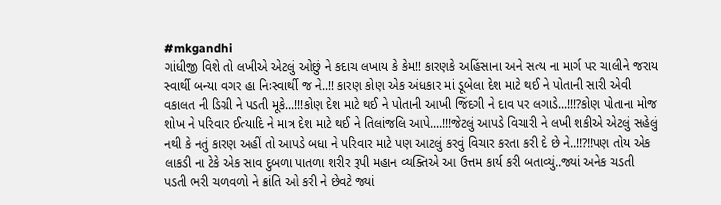#mkgandhi
ગાંધીજી વિશે તો લખીએ એટલું ઓછું ને કદાચ લખાય કે કેમ!! કારણકે અહિંસાના અને સત્ય ના માર્ગ પર ચાલીને જરાય સ્વાર્થી બન્યા વગર હા નિઃસ્વાર્થી જ ને..!! કારણ કોણ એક અંધકાર માં ડૂબેલા દેશ માટે થઈ ને પોતાની સારી એવી વકાલત ની ડિગ્રી ને પડતી મૂકે...!!!કોણ દેશ માટે થઈ ને પોતાની આખી જિંદગી ને દાવ પર લગાડે...!!!?કોણ પોતાના મોજ શોખ ને પરિવાર ઈત્યાદિ ને માત્ર દેશ માટે થઈ ને તિલાંજલિ આપે....!!!જેટલું આપડે વિચારી ને લખી શકીએ એટલું સહેલું નથી કે નતું કારણ અહીં તો આપડે બધા ને પરિવાર માટે પણ આટલું કરવું વિચાર કરતા કરી દે છે ને..!!?!!પણ તોય એક લાકડી ના ટેકે એક સાવ દુબળા પાતળા શરીર રૂપી મહાન વ્યક્તિએ આ ઉત્તમ કાર્ય કરી બતાવ્યું..જ્યાં અનેક ચડતી પડતી ભરી ચળવળો ને ક્રાંતિ ઓ કરી ને છેવટે જ્યાં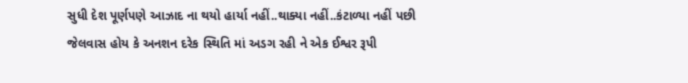સુધી દેશ પૂર્ણપણે આઝાદ ના થયો હાર્યા નહીં..થાક્યા નહીં..કંટાળ્યા નહીં પછી જેલવાસ હોય કે અનશન દરેક સ્થિતિ માં અડગ રહી ને એક ઈશ્વર રૂપી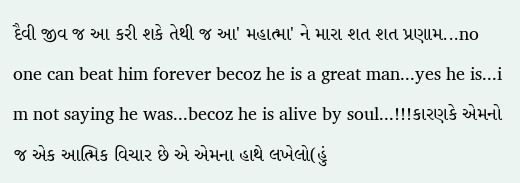દૈવી જીવ જ આ કરી શકે તેથી જ આ' મહાત્મા' ને મારા શત શત પ્રણામ...no one can beat him forever becoz he is a great man...yes he is...i m not saying he was...becoz he is alive by soul...!!!કારણકે એમનો જ એક આત્મિક વિચાર છે એ એમના હાથે લખેલો(હું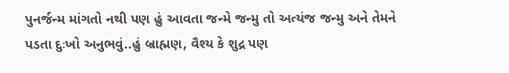પુનર્જન્મ માંગતો નથી પણ હું આવતા જન્મે જન્મુ તો અત્યંજ જન્મુ અને તેમને પડતા દુઃખો અનુભવું..હું બ્રાહ્મણ, વૈશ્ય કે શુદ્ર પણ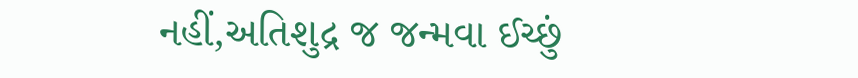નહીં,અતિશુદ્ર જ જન્મવા ઈચ્છું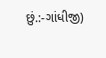છું.:-ગાંધીજી)